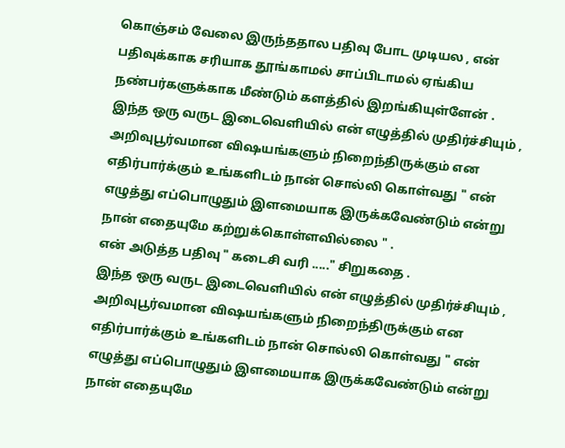கொஞ்சம் வேலை இருந்ததால பதிவு போட முடியல , என் பதிவுக்காக சரியாக தூங்காமல் சாப்பிடாமல் ஏங்கிய நண்பர்களுக்காக மீண்டும் களத்தில் இறங்கியுள்ளேன் .
இந்த ஒரு வருட இடைவெளியில் என் எழுத்தில் முதிர்ச்சியும் , அறிவுபூர்வமான விஷயங்களும் நிறைந்திருக்கும் என எதிர்பார்க்கும் உங்களிடம் நான் சொல்லி கொள்வது " என் எழுத்து எப்பொழுதும் இளமையாக இருக்கவேண்டும் என்று நான் எதையுமே கற்றுக்கொள்ளவில்லை " .
என் அடுத்த பதிவு " கடைசி வரி ....." சிறுகதை .
இந்த ஒரு வருட இடைவெளியில் என் எழுத்தில் முதிர்ச்சியும் , அறிவுபூர்வமான விஷயங்களும் நிறைந்திருக்கும் என எதிர்பார்க்கும் உங்களிடம் நான் சொல்லி கொள்வது " என் எழுத்து எப்பொழுதும் இளமையாக இருக்கவேண்டும் என்று நான் எதையுமே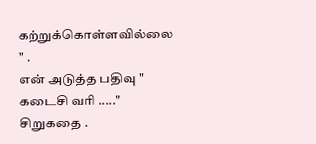கற்றுக்கொள்ளவில்லை " .
என் அடுத்த பதிவு " கடைசி வரி ....." சிறுகதை .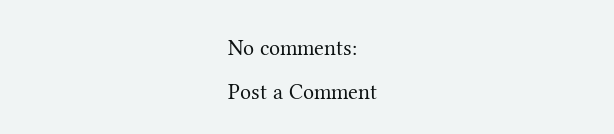No comments:
Post a Comment